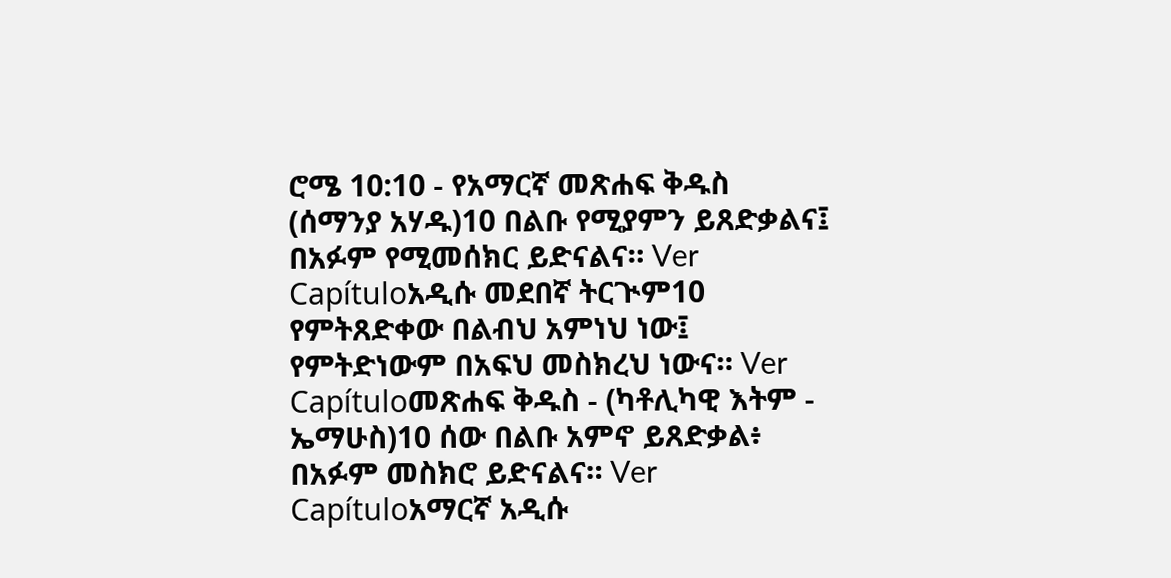ሮሜ 10:10 - የአማርኛ መጽሐፍ ቅዱስ (ሰማንያ አሃዱ)10 በልቡ የሚያምን ይጸድቃልና፤ በአፉም የሚመሰክር ይድናልና። Ver Capítuloአዲሱ መደበኛ ትርጒም10 የምትጸድቀው በልብህ አምነህ ነው፤ የምትድነውም በአፍህ መስክረህ ነውና። Ver Capítuloመጽሐፍ ቅዱስ - (ካቶሊካዊ እትም - ኤማሁስ)10 ሰው በልቡ አምኖ ይጸድቃል፥ በአፉም መስክሮ ይድናልና። Ver Capítuloአማርኛ አዲሱ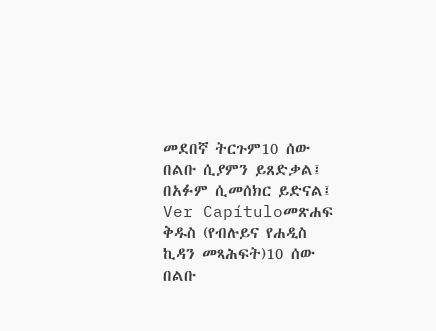መደበኛ ትርጉም10 ሰው በልቡ ሲያምን ይጸድቃል፤ በአፉም ሲመሰክር ይድናል፤ Ver Capítuloመጽሐፍ ቅዱስ (የብሉይና የሐዲስ ኪዳን መጻሕፍት)10 ሰው በልቡ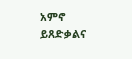አምኖ ይጸድቃልና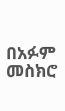በአፉም መስክሮ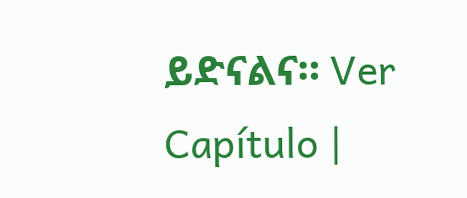ይድናልና። Ver Capítulo |